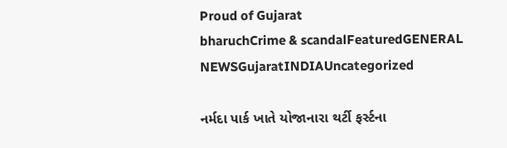Proud of Gujarat
bharuchCrime & scandalFeaturedGENERAL NEWSGujaratINDIAUncategorized

નર્મદા પાર્ક ખાતે યોજાનારા થર્ટી ફર્સ્ટના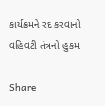કાર્યક્રમને રદ કરવાનો વહિવટી તંત્રનો હુકમ

Share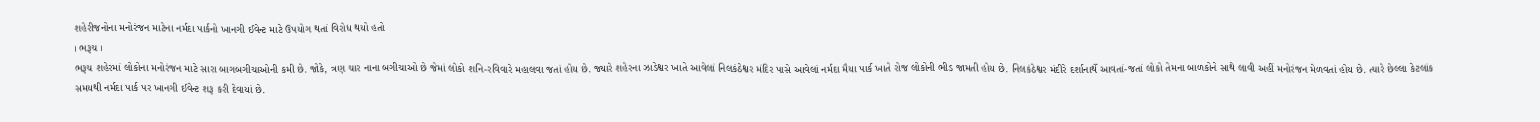શહેરીજનોના મનોરંજન માટેના નર્મદા પાર્કનો ખાનગી ઈવેન્ટ માટે ઉપયોગ થતાં વિરોધ થયો હતો
। ભરૂચ ।
ભરૂચ શહેરમાં લોકોના મનોરંજન માટે સારા બાગબગીચાઓની કમી છે. જોકે, ત્રણ ચાર નાના બગીચાઓ છે જેમાં લોકો શનિ-રવિવારે મહાલવા જતાં હોય છે. જ્યારે શહેરના ઝાડેશ્વર ખાતે આવેલાં નિલકંઠેશ્વર મંદિર પાસે આવેલાં નર્મદા મૈયા પાર્ક ખાતે રોજ લોકોની ભીડ જામતી હોય છે. નિલકંઠેશ્વર મંદીરે દર્શાનાર્થે આવતાં-જતાં લોકો તેમના બાળકોને સાથે લાવી અહીં મનોરંજન મેળવતાં હોય છે. ત્યારે છેલ્લા કેટલાંક સમયથી નર્મદા પાર્ક પર ખાનગી ઈવેન્ટ શરૂ કરી દેવાયાં છે.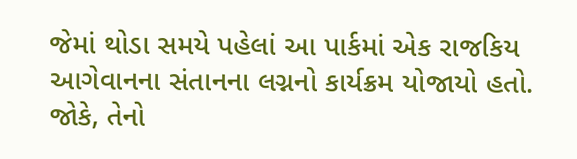જેમાં થોડા સમયે પહેલાં આ પાર્કમાં એક રાજકિય આગેવાનના સંતાનના લગ્નનો કાર્યક્રમ યોજાયો હતો. જોકે, તેનો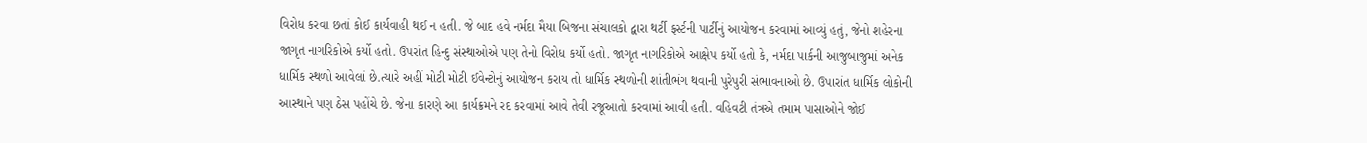વિરોધ કરવા છતાં કોઈ કાર્યવાહી થઈ ન હતી. જે બાદ હવે નર્મદા મૈયા બિજના સંચાલકો દ્વારા થર્ટી ફર્સ્ટની પાર્ટીનું આયોજન કરવામાં આવ્યું હતું, જેનો શહેરના જાગૃત નાગરિકોએ કર્યો હતો. ઉપરાંત હિન્દુ સંસ્થાઓએ પણ તેનો વિરોધ કર્યો હતો. જાગૃત નાગરિકોએ આક્ષેપ કર્યો હતો કે, નર્મદા પાર્કની આજુબાજુમાં અનેક ધાર્મિક સ્થળો આવેલાં છે.ત્યારે અહીં મોટી મોટી ઈવેન્ટોનું આયોજન કરાય તો ધાર્મિક સ્થળોની શાંતીભંગ થવાની પુરેપુરી સંભાવનાઓ છે. ઉપારાંત ધાર્મિક લોકોની આસ્થાને પણ ઠેસ પહોંચે છે. જેના કારણે આ કાર્યક્રમને રદ કરવામાં આવે તેવી રજૂઆતો કરવામાં આવી હતી. વહિવટી તંત્રએ તમામ પાસાઓને જોઈ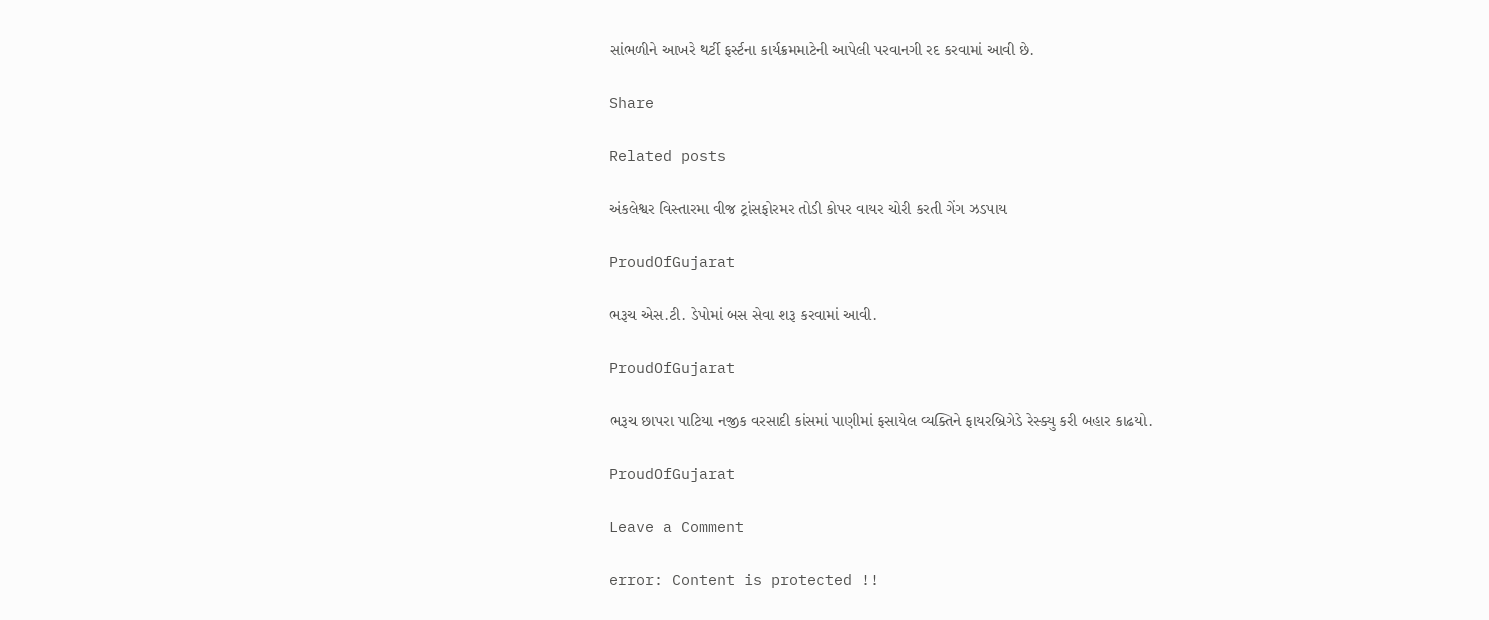સાંભળીને આખરે થર્ટી ફર્સ્ટના કાર્યક્રમમાટેની આપેલી પરવાનગી રદ કરવામાં આવી છે.

Share

Related posts

અંકલેશ્વર વિસ્તારમા વીજ ટ્રાંસફોરમર તોડી કોપર વાયર ચોરી કરતી ગેંગ ઝડપાય

ProudOfGujarat

ભરૂચ એસ.ટી. ડેપોમાં બસ સેવા શરૂ કરવામાં આવી.

ProudOfGujarat

ભરૂચ છાપરા પાટિયા નજીક વરસાદી કાંસમાં પાણીમાં ફસાયેલ વ્યક્તિને ફાયરબ્રિગેડે રેસ્ક્યુ કરી બહાર કાઢયો.

ProudOfGujarat

Leave a Comment

error: Content is protected !!